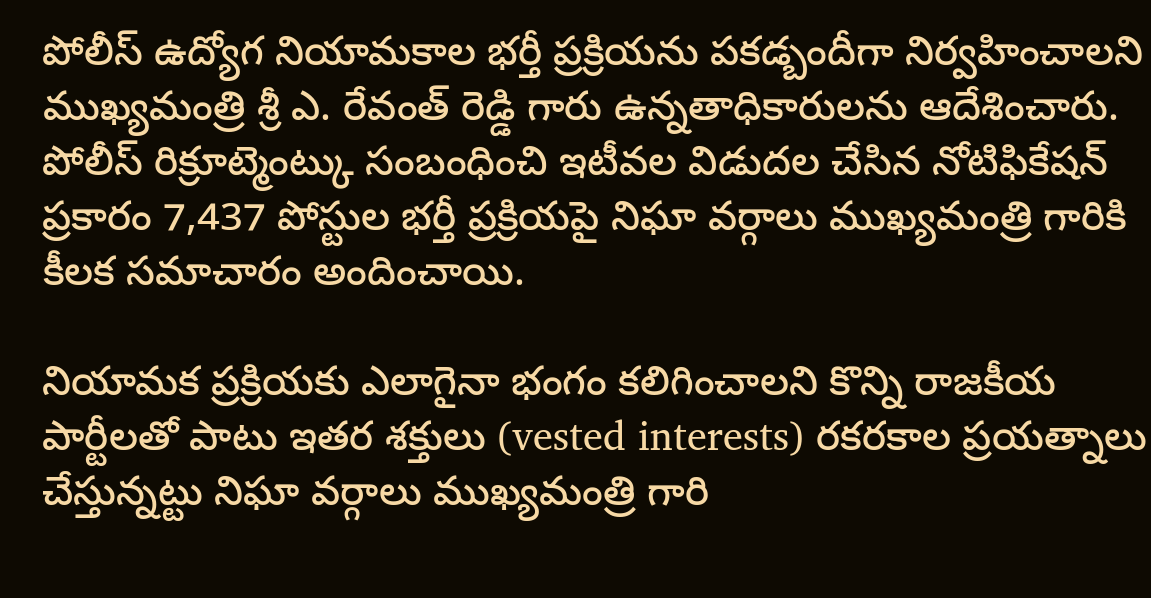పోలీస్ ఉద్యోగ నియామకాల భర్తీ ప్రక్రియను పకడ్బందీగా నిర్వహించాలని ముఖ్యమంత్రి శ్రీ ఎ. రేవంత్ రెడ్డి గారు ఉన్నతాధికారులను ఆదేశించారు. పోలీస్ రిక్రూట్మెంట్కు సంబంధించి ఇటీవల విడుదల చేసిన నోటిఫికేషన్ ప్రకారం 7,437 పోస్టుల భర్తీ ప్రక్రియపై నిఘా వర్గాలు ముఖ్యమంత్రి గారికి కీలక సమాచారం అందించాయి.

నియామక ప్రక్రియకు ఎలాగైనా భంగం కలిగించాలని కొన్ని రాజకీయ పార్టీలతో పాటు ఇతర శక్తులు (vested interests) రకరకాల ప్రయత్నాలు చేస్తున్నట్టు నిఘా వర్గాలు ముఖ్యమంత్రి గారి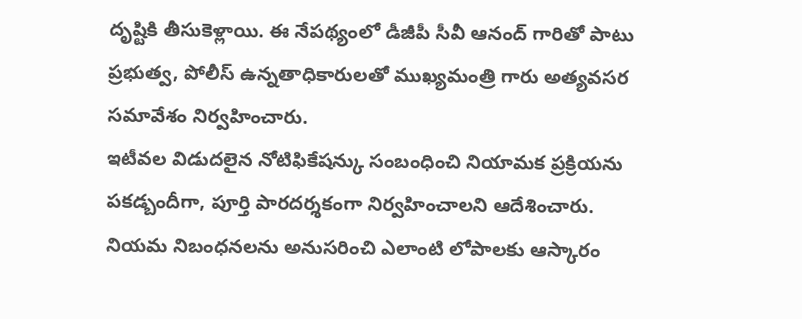దృష్టికి తీసుకెళ్లాయి. ఈ నేపథ్యంలో డీజీపీ సీవీ ఆనంద్ గారితో పాటు ప్రభుత్వ, పోలీస్ ఉన్నతాధికారులతో ముఖ్యమంత్రి గారు అత్యవసర సమావేశం నిర్వహించారు.
ఇటీవల విడుదలైన నోటిఫికేషన్కు సంబంధించి నియామక ప్రక్రియను పకడ్బందీగా, పూర్తి పారదర్శకంగా నిర్వహించాలని ఆదేశించారు. నియమ నిబంధనలను అనుసరించి ఎలాంటి లోపాలకు ఆస్కారం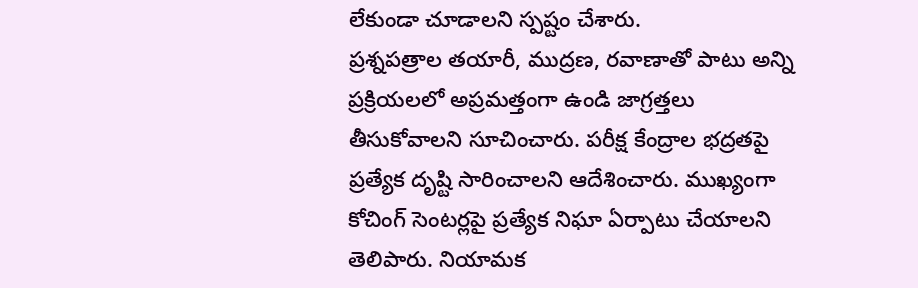లేకుండా చూడాలని స్పష్టం చేశారు.
ప్రశ్నపత్రాల తయారీ, ముద్రణ, రవాణాతో పాటు అన్ని ప్రక్రియలలో అప్రమత్తంగా ఉండి జాగ్రత్తలు తీసుకోవాలని సూచించారు. పరీక్ష కేంద్రాల భద్రతపై ప్రత్యేక దృష్టి సారించాలని ఆదేశించారు. ముఖ్యంగా కోచింగ్ సెంటర్లపై ప్రత్యేక నిఘా ఏర్పాటు చేయాలని తెలిపారు. నియామక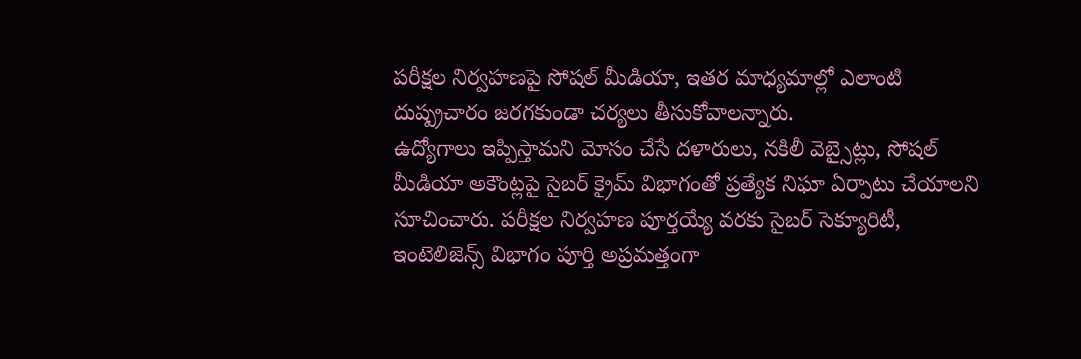పరీక్షల నిర్వహణపై సోషల్ మీడియా, ఇతర మాధ్యమాల్లో ఎలాంటి దుష్ప్రచారం జరగకుండా చర్యలు తీసుకోవాలన్నారు.
ఉద్యోగాలు ఇప్పిస్తామని మోసం చేసే దళారులు, నకిలీ వెబ్సైట్లు, సోషల్ మీడియా అకౌంట్లపై సైబర్ క్రైమ్ విభాగంతో ప్రత్యేక నిఘా ఏర్పాటు చేయాలని సూచించారు. పరీక్షల నిర్వహణ పూర్తయ్యే వరకు సైబర్ సెక్యూరిటీ, ఇంటెలిజెన్స్ విభాగం పూర్తి అప్రమత్తంగా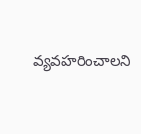వ్యవహరించాలని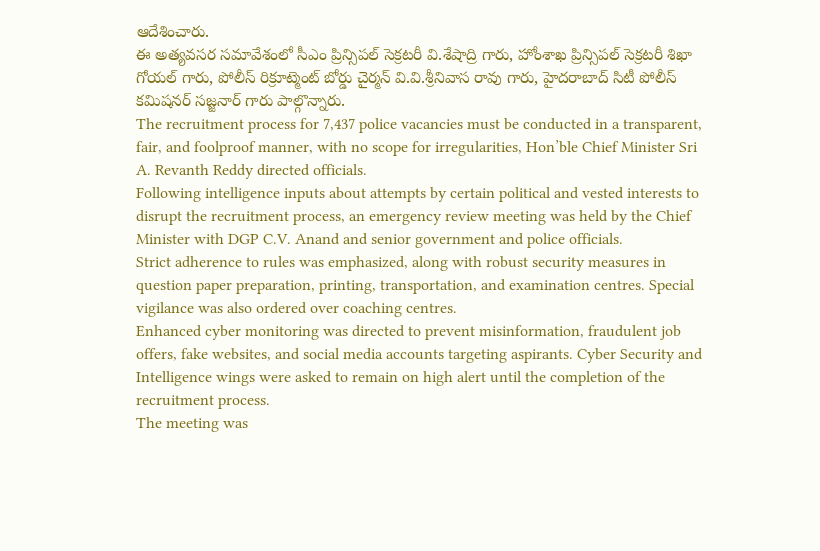ఆదేశించారు.
ఈ అత్యవసర సమావేశంలో సీఎం ప్రిన్సిపల్ సెక్రటరీ వి.శేషాద్రి గారు, హోంశాఖ ప్రిన్సిపల్ సెక్రటరీ శిఖా గోయల్ గారు, పోలీస్ రిక్రూట్మెంట్ బోర్డు చైర్మన్ వి.వి.శ్రీనివాస రావు గారు, హైదరాబాద్ సిటీ పోలీస్ కమిషనర్ సజ్జనార్ గారు పాల్గొన్నారు.
The recruitment process for 7,437 police vacancies must be conducted in a transparent, fair, and foolproof manner, with no scope for irregularities, Hon’ble Chief Minister Sri A. Revanth Reddy directed officials.
Following intelligence inputs about attempts by certain political and vested interests to disrupt the recruitment process, an emergency review meeting was held by the Chief Minister with DGP C.V. Anand and senior government and police officials.
Strict adherence to rules was emphasized, along with robust security measures in question paper preparation, printing, transportation, and examination centres. Special vigilance was also ordered over coaching centres.
Enhanced cyber monitoring was directed to prevent misinformation, fraudulent job offers, fake websites, and social media accounts targeting aspirants. Cyber Security and Intelligence wings were asked to remain on high alert until the completion of the recruitment process.
The meeting was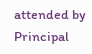attended by Principal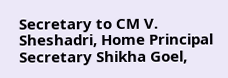Secretary to CM V. Sheshadri, Home Principal Secretary Shikha Goel,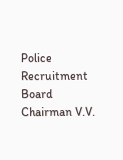Police Recruitment Board Chairman V.V.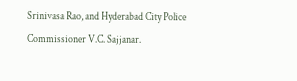Srinivasa Rao, and Hyderabad City Police Commissioner V.C. Sajjanar.